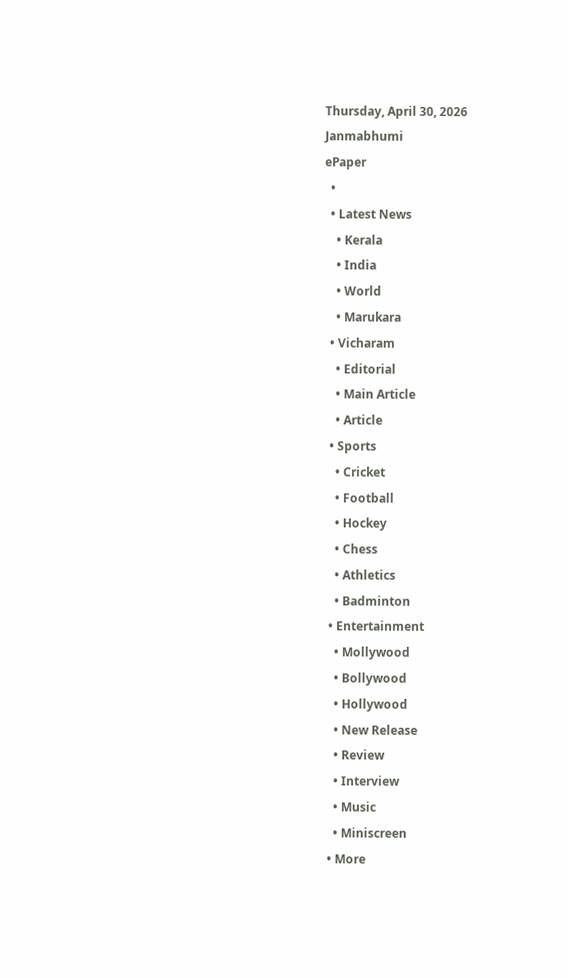Thursday, April 30, 2026
Janmabhumi
ePaper
  •
  • Latest News
    • Kerala
    • India
    • World
    • Marukara
  • Vicharam
    • Editorial
    • Main Article
    • Article
  • Sports
    • Cricket
    • Football
    • Hockey
    • Chess
    • Athletics
    • Badminton
  • Entertainment
    • Mollywood
    • Bollywood
    • Hollywood
    • New Release
    • Review
    • Interview
    • Music
    • Miniscreen
  • More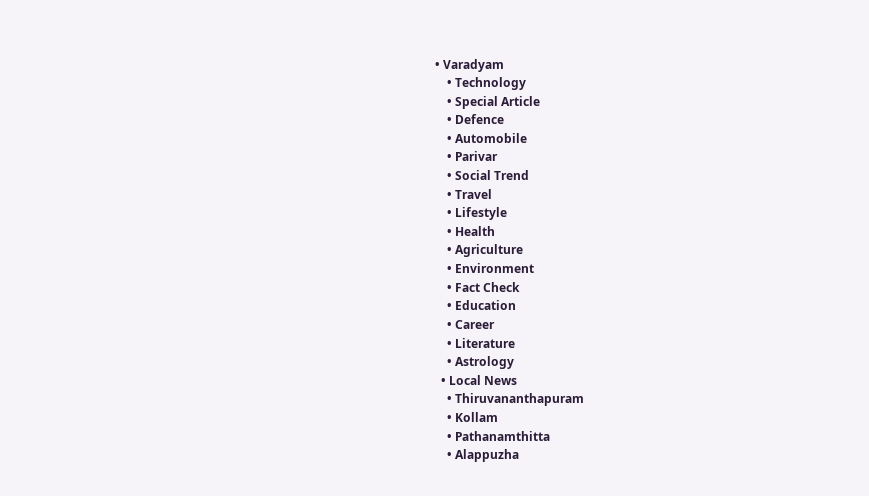• Varadyam
    • Technology
    • Special Article
    • Defence
    • Automobile
    • Parivar
    • Social Trend
    • Travel
    • Lifestyle
    • Health
    • Agriculture
    • Environment
    • Fact Check
    • Education
    • Career
    • Literature
    • Astrology
  • Local News
    • Thiruvananthapuram
    • Kollam
    • Pathanamthitta
    • Alappuzha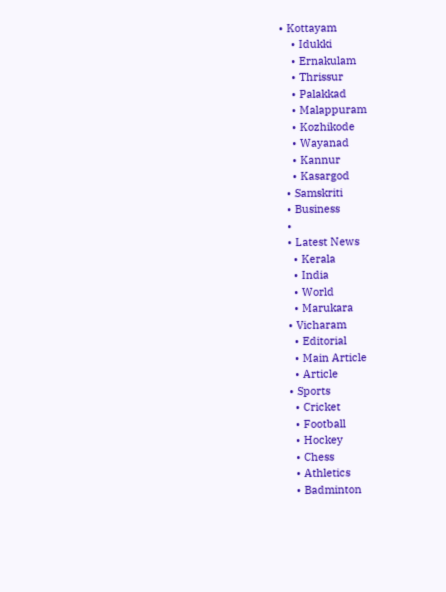• Kottayam
    • Idukki
    • Ernakulam
    • Thrissur
    • Palakkad
    • Malappuram
    • Kozhikode
    • Wayanad
    • Kannur
    • Kasargod
  • Samskriti
  • Business
  •
  • Latest News
    • Kerala
    • India
    • World
    • Marukara
  • Vicharam
    • Editorial
    • Main Article
    • Article
  • Sports
    • Cricket
    • Football
    • Hockey
    • Chess
    • Athletics
    • Badminton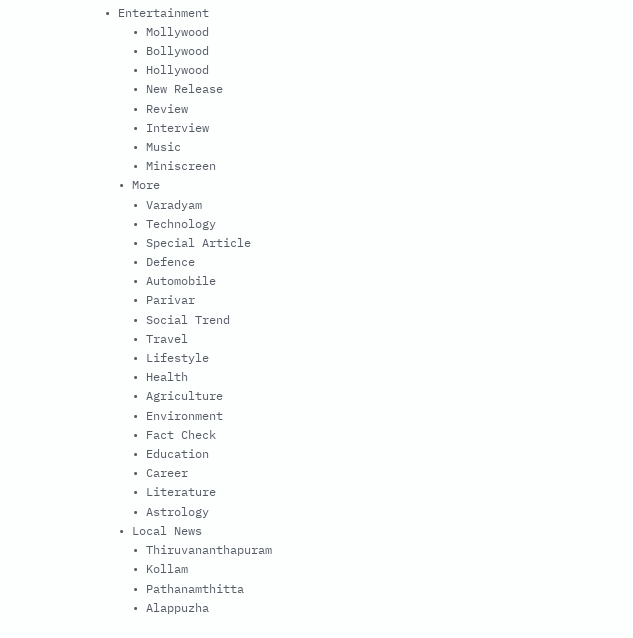• Entertainment
    • Mollywood
    • Bollywood
    • Hollywood
    • New Release
    • Review
    • Interview
    • Music
    • Miniscreen
  • More
    • Varadyam
    • Technology
    • Special Article
    • Defence
    • Automobile
    • Parivar
    • Social Trend
    • Travel
    • Lifestyle
    • Health
    • Agriculture
    • Environment
    • Fact Check
    • Education
    • Career
    • Literature
    • Astrology
  • Local News
    • Thiruvananthapuram
    • Kollam
    • Pathanamthitta
    • Alappuzha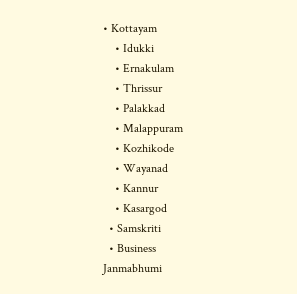• Kottayam
    • Idukki
    • Ernakulam
    • Thrissur
    • Palakkad
    • Malappuram
    • Kozhikode
    • Wayanad
    • Kannur
    • Kasargod
  • Samskriti
  • Business
Janmabhumi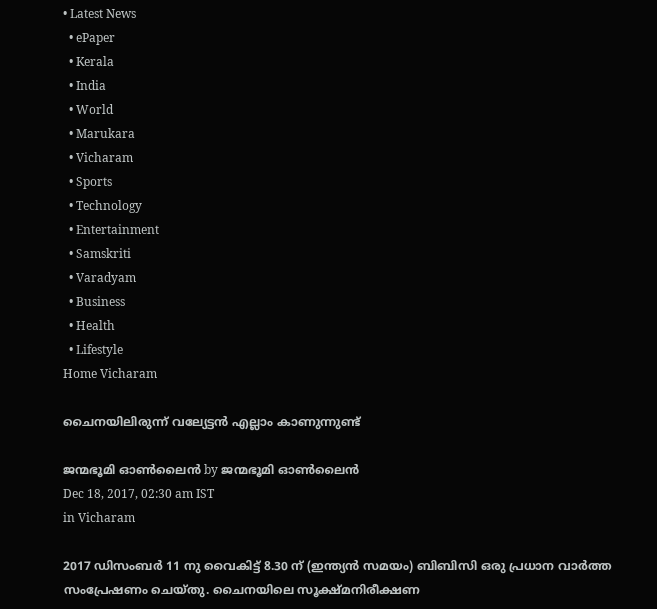• Latest News
  • ePaper
  • Kerala
  • India
  • World
  • Marukara
  • Vicharam
  • Sports
  • Technology
  • Entertainment
  • Samskriti
  • Varadyam
  • Business
  • Health
  • Lifestyle
Home Vicharam

ചൈനയിലിരുന്ന് വല്യേട്ടന്‍ എല്ലാം കാണുന്നുണ്ട്

ജന്മഭൂമി ഓണ്‍ലൈന്‍ by ജന്മഭൂമി ഓണ്‍ലൈന്‍
Dec 18, 2017, 02:30 am IST
in Vicharam

2017 ഡിസംബര്‍ 11 നു വൈകിട്ട് 8.30 ന് (ഇന്ത്യന്‍ സമയം) ബിബിസി ഒരു പ്രധാന വാര്‍ത്ത സംപ്രേഷണം ചെയ്തു. ചൈനയിലെ സൂക്ഷ്മനിരീക്ഷണ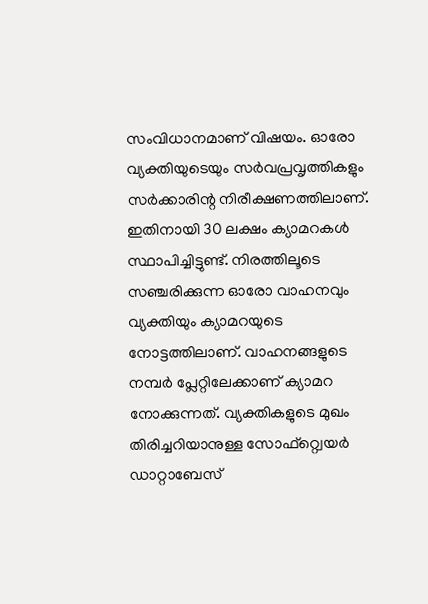സംവിധാനമാണ് വിഷയം. ഓരോ വ്യക്തിയുടെയും സര്‍വപ്രവൃത്തികളും സര്‍ക്കാരിന്റ നിരീക്ഷണത്തിലാണ്. ഇതിനായി 30 ലക്ഷം ക്യാമറകള്‍ സ്ഥാപിച്ചിട്ടുണ്ട്. നിരത്തിലൂടെ സഞ്ചരിക്കുന്ന ഓരോ വാഹനവും വ്യക്തിയും ക്യാമറയുടെ നോട്ടത്തിലാണ്. വാഹനങ്ങളുടെ നമ്പര്‍ പ്ലേറ്റിലേക്കാണ് ക്യാമറ നോക്കുന്നത്. വ്യക്തികളുടെ മുഖം തിരിച്ചറിയാനുള്ള സോഫ്റ്റ്വെയര്‍ ഡാറ്റാബേസ്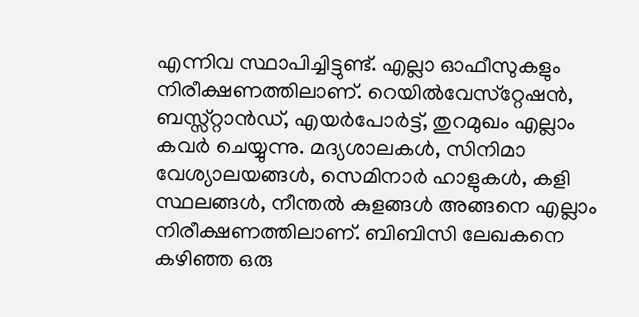എന്നിവ സ്ഥാപിച്ചിട്ടുണ്ട്. എല്ലാ ഓഫീസുകളും നിരീക്ഷണത്തിലാണ്. റെയില്‍വേസ്‌റ്റേഷന്‍, ബസ്സ്റ്റാന്‍ഡ്, എയര്‍പോര്‍ട്ട്, തുറമുഖം എല്ലാം കവര്‍ ചെയ്യുന്നു. മദ്യശാലകള്‍, സിനിമാ വേശ്യാലയങ്ങള്‍, സെമിനാര്‍ ഹാളുകള്‍, കളി സ്ഥലങ്ങള്‍, നീന്തല്‍ കുളങ്ങള്‍ അങ്ങനെ എല്ലാം നിരീക്ഷണത്തിലാണ്. ബിബിസി ലേഖകനെ കഴിഞ്ഞ ഒരു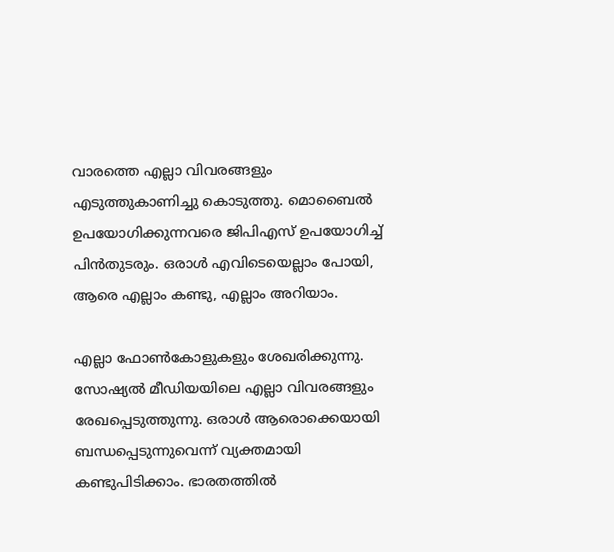വാരത്തെ എല്ലാ വിവരങ്ങളും എടുത്തുകാണിച്ചു കൊടുത്തു. മൊബൈല്‍ ഉപയോഗിക്കുന്നവരെ ജിപിഎസ് ഉപയോഗിച്ച് പിന്‍തുടരും. ഒരാള്‍ എവിടെയെല്ലാം പോയി, ആരെ എല്ലാം കണ്ടു, എല്ലാം അറിയാം.

എല്ലാ ഫോണ്‍കോളുകളും ശേഖരിക്കുന്നു. സോഷ്യല്‍ മീഡിയയിലെ എല്ലാ വിവരങ്ങളും രേഖപ്പെടുത്തുന്നു. ഒരാള്‍ ആരൊക്കെയായി ബന്ധപ്പെടുന്നുവെന്ന് വ്യക്തമായി കണ്ടുപിടിക്കാം. ഭാരതത്തില്‍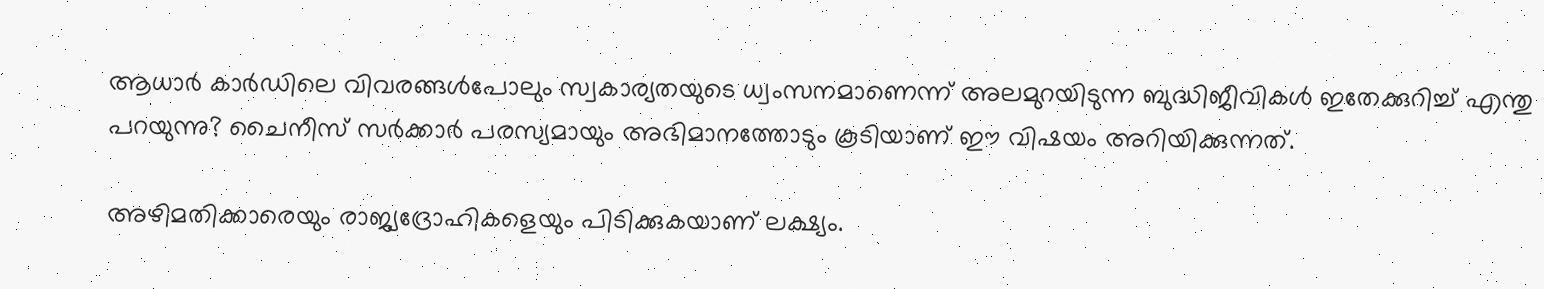ആധാര്‍ കാര്‍ഡിലെ വിവരങ്ങള്‍പോലും സ്വകാര്യതയുടെ ധ്വംസനമാണെന്ന് അലമുറയിടുന്ന ബുദ്ധിജീവികള്‍ ഇതേക്കുറിച്ച് എന്തു പറയുന്നു? ചൈനീസ് സര്‍ക്കാര്‍ പരസ്യമായും അഭിമാനത്തോടും കൂടിയാണ് ഈ വിഷയം അറിയിക്കുന്നത്.

അഴിമതിക്കാരെയും രാജ്യദ്രോഹികളെയും പിടിക്കുകയാണ് ലക്ഷ്യം.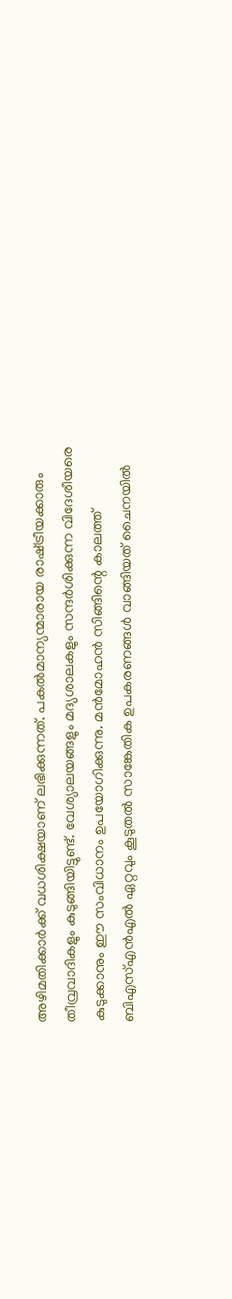അഴിമതിക്കാര്‍ക്ക് വധശിക്ഷയാണ് ലഭിക്കുന്നത്. പകല്‍മാന്യന്മാരായ രാഷ്‌ട്രീയക്കാരും തീവ്രവാദികളും കുടുങ്ങിയിട്ടുണ്ട്. വേശ്യാലയങ്ങളും മദ്യശാലകളും സന്ദര്‍ശിക്കുന്ന വിദേശീയരെ കുടുക്കാനും ഈ സംവിധാനം ഉപയോഗിക്കുന്നു. മന്‍മോഹന്‍ സിങ്ങിന്റെ കാലത്ത് ബിഎസ്എന്‍എല്‍ ഏറ്റവും കൂടുതല്‍ സാങ്കേതിക ഉപകരണങ്ങള്‍ വാങ്ങിയത് ചൈനയില്‍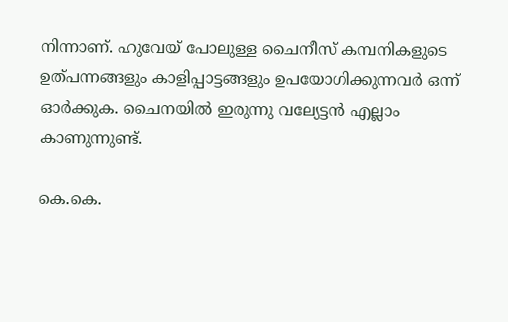നിന്നാണ്. ഹുവേയ് പോലുള്ള ചൈനീസ് കമ്പനികളുടെ ഉത്പന്നങ്ങളും കാളിപ്പാട്ടങ്ങളും ഉപയോഗിക്കുന്നവര്‍ ഒന്ന് ഓര്‍ക്കുക. ചൈനയില്‍ ഇരുന്നു വല്യേട്ടന്‍ എല്ലാം കാണുന്നുണ്ട്.

കെ.കെ.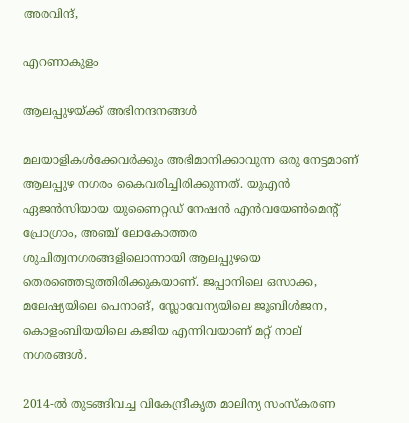അരവിന്ദ്,

എറണാകുളം

ആലപ്പുഴയ്‌ക്ക് അഭിനന്ദനങ്ങള്‍

മലയാളികള്‍ക്കേവര്‍ക്കും അഭിമാനിക്കാവുന്ന ഒരു നേട്ടമാണ് ആലപ്പുഴ നഗരം കൈവരിച്ചിരിക്കുന്നത്. യുഎന്‍ ഏജന്‍സിയായ യുണൈറ്റഡ് നേഷന്‍ എന്‍വയേണ്‍മെന്റ് പ്രോഗ്രാം, അഞ്ച് ലോകോത്തര ശുചിത്വനഗരങ്ങളിലൊന്നായി ആലപ്പുഴയെ തെരഞ്ഞെടുത്തിരിക്കുകയാണ്. ജപ്പാനിലെ ഒസാക്ക, മലേഷ്യയിലെ പെനാങ്, സ്ലോവേന്യയിലെ ജൂബിള്‍ജന, കൊളംബിയയിലെ കജിയ എന്നിവയാണ് മറ്റ് നാല് നഗരങ്ങള്‍.

2014-ല്‍ തുടങ്ങിവച്ച വികേന്ദ്രീകൃത മാലിന്യ സംസ്‌കരണ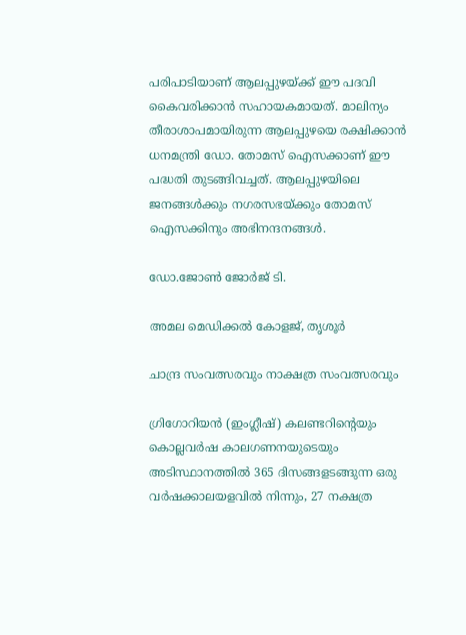പരിപാടിയാണ് ആലപ്പുഴയ്‌ക്ക് ഈ പദവി കൈവരിക്കാന്‍ സഹായകമായത്. മാലിന്യം തീരാശാപമായിരുന്ന ആലപ്പുഴയെ രക്ഷിക്കാന്‍ ധനമന്ത്രി ഡോ. തോമസ് ഐസക്കാണ് ഈ പദ്ധതി തുടങ്ങിവച്ചത്. ആലപ്പുഴയിലെ ജനങ്ങള്‍ക്കും നഗരസഭയ്‌ക്കും തോമസ് ഐസക്കിനും അഭിനന്ദനങ്ങള്‍.

ഡോ.ജോണ്‍ ജോര്‍ജ് ടി.

അമല മെഡിക്കല്‍ കോളജ്, തൃശൂര്‍

ചാന്ദ്ര സംവത്സരവും നാക്ഷത്ര സംവത്സരവും

ഗ്രിഗോറിയന്‍ (ഇംഗ്ലീഷ്) കലണ്ടറിന്റെയും കൊല്ലവര്‍ഷ കാലഗണനയുടെയും അടിസ്ഥാനത്തില്‍ 365 ദിസങ്ങളടങ്ങുന്ന ഒരു വര്‍ഷക്കാലയളവില്‍ നിന്നും, 27 നക്ഷത്ര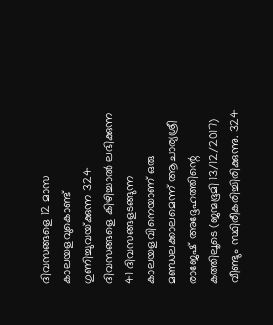ദിവസങ്ങളെ 12 മാസ കാലയളവുകൊണ്ട് ഗുണിച്ചുവയ്‌ക്കുന്ന 324 ദിവസങ്ങളെ കിഴിച്ചാല്‍ ലഭിക്കുന്ന 41 ദിവസങ്ങളടങ്ങുന്ന കാലയളവിനെയാണ് ഒരു മണ്ഡലക്കാലമെന്ന് ആചാര്യശ്രീ രാജേഷ് അദ്ദേഹത്തിന്റെ കത്തിലൂടെ (ജന്മഭൂമി 13/12/2017) വീണ്ടും സ്ഥിരീകരിച്ചിരിക്കുന്നു. 324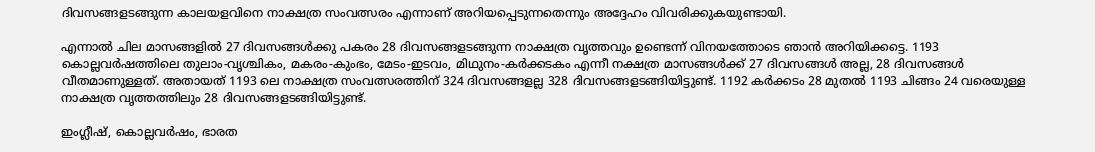ദിവസങ്ങളടങ്ങുന്ന കാലയളവിനെ നാക്ഷത്ര സംവത്സരം എന്നാണ് അറിയപ്പെടുന്നതെന്നും അദ്ദേഹം വിവരിക്കുകയുണ്ടായി.

എന്നാല്‍ ചില മാസങ്ങളില്‍ 27 ദിവസങ്ങള്‍ക്കു പകരം 28 ദിവസങ്ങളടങ്ങുന്ന നാക്ഷത്ര വൃത്തവും ഉണ്ടെന്ന് വിനയത്തോടെ ഞാന്‍ അറിയിക്കട്ടെ. 1193 കൊല്ലവര്‍ഷത്തിലെ തുലാം-വൃശ്ചികം, മകരം-കുംഭം, മേടം-ഇടവം, മിഥുനം-കര്‍ക്കടകം എന്നീ നക്ഷത്ര മാസങ്ങള്‍ക്ക് 27 ദിവസങ്ങള്‍ അല്ല, 28 ദിവസങ്ങള്‍ വീതമാണുള്ളത്. അതായത് 1193 ലെ നാക്ഷത്ര സംവത്സരത്തിന് 324 ദിവസങ്ങളല്ല 328 ദിവസങ്ങളടങ്ങിയിട്ടുണ്ട്. 1192 കര്‍ക്കടം 28 മുതല്‍ 1193 ചിങ്ങം 24 വരെയുള്ള നാക്ഷത്ര വൃത്തത്തിലും 28 ദിവസങ്ങളടങ്ങിയിട്ടുണ്ട്.

ഇംഗ്ലീഷ്, കൊല്ലവര്‍ഷം, ഭാരത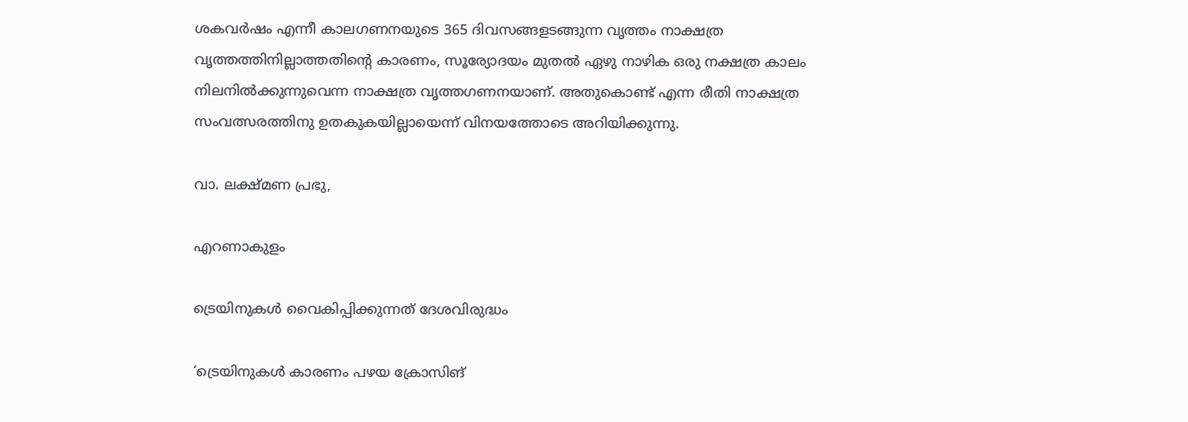ശകവര്‍ഷം എന്നീ കാലഗണനയുടെ 365 ദിവസങ്ങളടങ്ങുന്ന വൃത്തം നാക്ഷത്ര വൃത്തത്തിനില്ലാത്തതിന്റെ കാരണം, സൂര്യോദയം മുതല്‍ ഏഴു നാഴിക ഒരു നക്ഷത്ര കാലം നിലനില്‍ക്കുന്നുവെന്ന നാക്ഷത്ര വൃത്തഗണനയാണ്. അതുകൊണ്ട് എന്ന രീതി നാക്ഷത്ര സംവത്സരത്തിനു ഉതകുകയില്ലായെന്ന് വിനയത്തോടെ അറിയിക്കുന്നു.

വാ. ലക്ഷ്മണ പ്രഭു,

എറണാകുളം

ട്രെയിനുകള്‍ വൈകിപ്പിക്കുന്നത് ദേശവിരുദ്ധം

‘ട്രെയിനുകള്‍ കാരണം പഴയ ക്രോസിങ്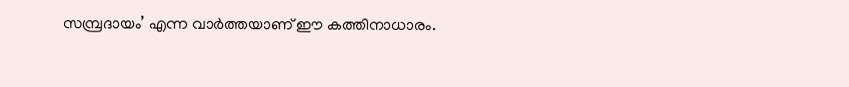സമ്പ്രദായം’ എന്ന വാര്‍ത്തയാണ് ഈ കത്തിനാധാരം.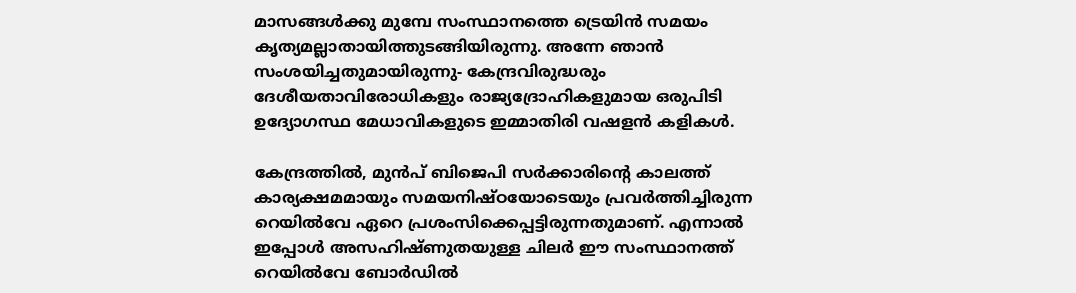മാസങ്ങള്‍ക്കു മുമ്പേ സംസ്ഥാനത്തെ ട്രെയിന്‍ സമയം കൃത്യമല്ലാതായിത്തുടങ്ങിയിരുന്നു. അന്നേ ഞാന്‍ സംശയിച്ചതുമായിരുന്നു- കേന്ദ്രവിരുദ്ധരും ദേശീയതാവിരോധികളും രാജ്യദ്രോഹികളുമായ ഒരുപിടി ഉദ്യോഗസ്ഥ മേധാവികളുടെ ഇമ്മാതിരി വഷളന്‍ കളികള്‍.

കേന്ദ്രത്തില്‍, മുന്‍പ് ബിജെപി സര്‍ക്കാരിന്റെ കാലത്ത് കാര്യക്ഷമമായും സമയനിഷ്ഠയോടെയും പ്രവര്‍ത്തിച്ചിരുന്ന റെയില്‍വേ ഏറെ പ്രശംസിക്കെപ്പട്ടിരുന്നതുമാണ്. എന്നാല്‍ ഇപ്പോള്‍ അസഹിഷ്ണുതയുള്ള ചിലര്‍ ഈ സംസ്ഥാനത്ത് റെയില്‍വേ ബോര്‍ഡില്‍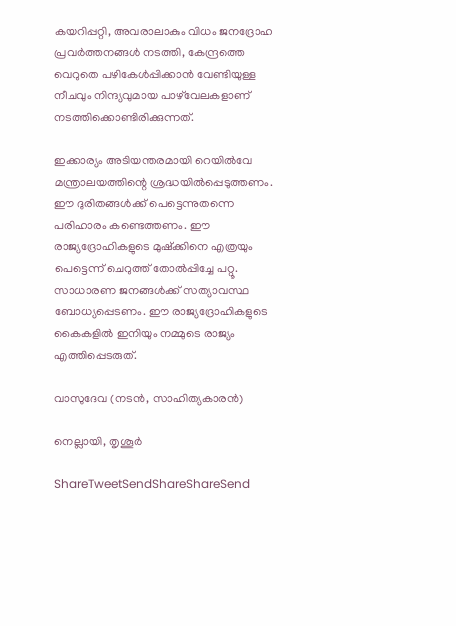കയറിപ്പറ്റി, അവരാലാകും വിധം ജനദ്രോഹ പ്രവര്‍ത്തനങ്ങള്‍ നടത്തി, കേന്ദ്രത്തെ വെറുതെ പഴികേള്‍പ്പിക്കാന്‍ വേണ്ടിയുള്ള നീചവും നിന്ദ്യവുമായ പാഴ്‌വേലകളാണ് നടത്തിക്കൊണ്ടിരിക്കുന്നത്.

ഇക്കാര്യം അടിയന്തരമായി റെയില്‍വേ മന്ത്രാലയത്തിന്റെ ശ്രദ്ധയില്‍പ്പെടുത്തണം. ഈ ദുരിതങ്ങള്‍ക്ക് പെട്ടെന്നുതന്നെ പരിഹാരം കണ്ടെത്തണം. ഈ രാജ്യദ്രോഹികളുടെ മുഷ്‌ക്കിനെ എത്രയും പെട്ടെന്ന് ചെറുത്ത് തോല്‍പ്പിച്ചേ പറ്റൂ. സാധാരണ ജനങ്ങള്‍ക്ക് സത്യാവസ്ഥ ബോധ്യപ്പെടണം. ഈ രാജ്യദ്രോഹികളുടെ കൈകളില്‍ ഇനിയും നമ്മുടെ രാജ്യം എത്തിപ്പെടരുത്.

വാസുദേവ (നടന്‍, സാഹിത്യകാരന്‍)

നെല്ലായി, തൃശൂര്‍

ShareTweetSendShareShareSend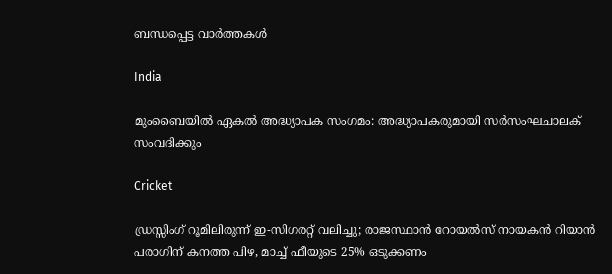ബന്ധപ്പെട്ട വാര്‍ത്തകള്‍

India

മുംബൈയിൽ ഏകല്‍ അദ്ധ്യാപക സംഗമം: അദ്ധ്യാപകരുമായി സര്‍സംഘചാലക് സംവദിക്കും

Cricket

ഡ്രസ്സിംഗ് റൂമിലിരുന്ന് ഇ-സിഗരറ്റ് വലിച്ചു; രാജസ്ഥാൻ റോയൽസ് നായകൻ റിയാൻ പരാഗിന് കനത്ത പിഴ, മാച്ച് ഫീയുടെ 25% ഒടുക്കണം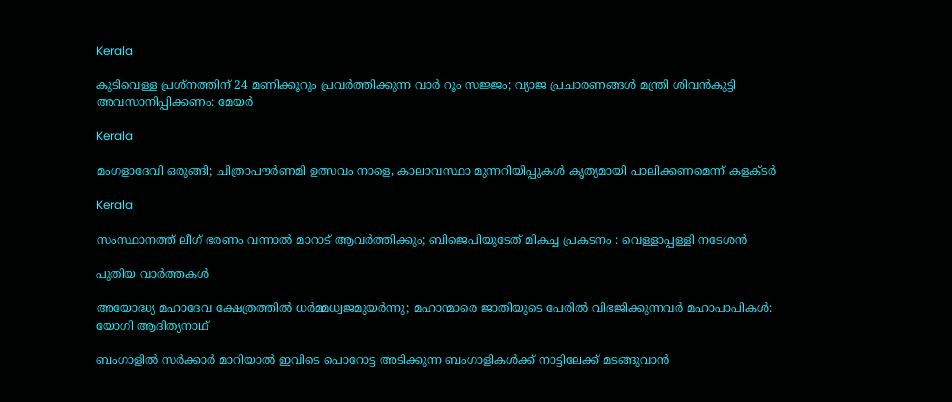Kerala

കുടിവെള്ള പ്രശ്നത്തിന് 24 മണിക്കൂറും പ്രവർത്തിക്കുന്ന വാർ റൂം സജ്ജം; വ്യാജ പ്രചാരണങ്ങൾ മന്ത്രി ശിവൻകുട്ടി അവസാനിപ്പിക്കണം: മേയർ

Kerala

മംഗളാദേവി ഒരുങ്ങി; ചിത്രാപൗര്‍ണമി ഉത്സവം നാളെ, കാലാവസ്ഥാ മുന്നറിയിപ്പുകള്‍ കൃത്യമായി പാലിക്കണമെന്ന് കളക്ടര്‍

Kerala

സംസ്ഥാനത്ത് ലീഗ് ഭരണം വന്നാൽ മാറാട് ആവർത്തിക്കും; ബിജെപിയുടേത് മികച്ച പ്രകടനം : വെള്ളാപ്പള്ളി നടേശൻ

പുതിയ വാര്‍ത്തകള്‍

അയോദ്ധ്യ മഹാദേവ ക്ഷേത്രത്തില്‍ ധര്‍മ്മധ്വജമുയര്‍ന്നു; മഹാന്മാരെ ജാതിയുടെ പേരില്‍ വിഭജിക്കുന്നവര്‍ മഹാപാപികള്‍: യോഗി ആദിത്യനാഥ്

ബംഗാളിൽ സർക്കാർ മാറിയാൽ ഇവിടെ പൊറോട്ട അടിക്കുന്ന ബംഗാളികൾക്ക് നാട്ടിലേക്ക് മടങ്ങുവാൻ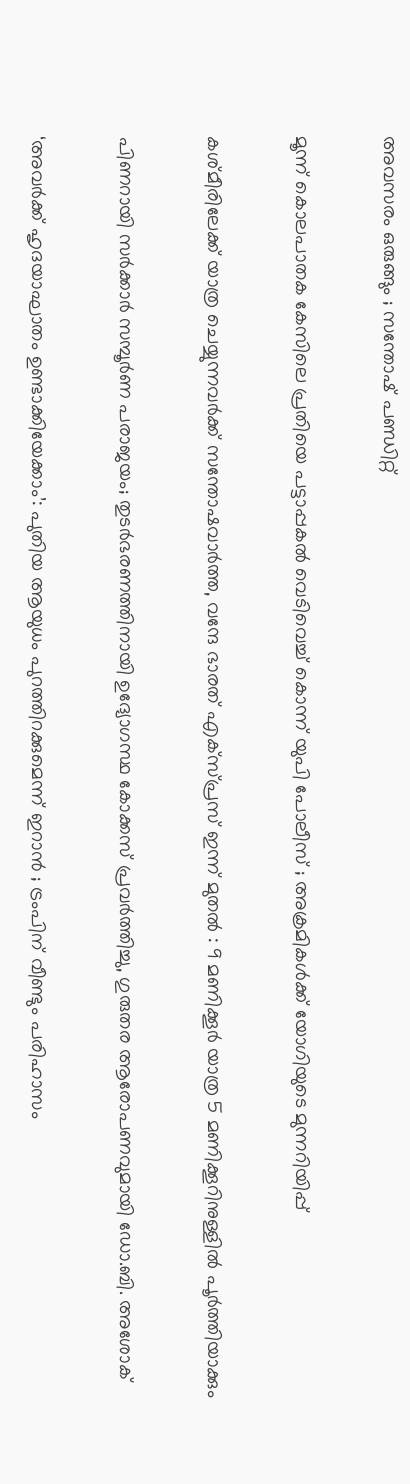അവസരം ഒരുങ്ങും ; സന്തോഷ് പണ്ഡിറ്റ്

മൂന്ന് കൊലപാതക കേസിലെ പ്രതിയെ പട്ടാപ്പകൽ വെടിവെച്ച് കൊന്ന് യുപി പോലീസ് ; അക്രമികൾക്ക് യോഗിയുടെ മുന്നറിയിപ്പ്

കശ്മീരിലേക്ക് യാത്ര ചെയ്യുന്നവർക്ക് സന്തോഷവാർത്ത, വന്ദേ ഭാരത് എക്സ്പ്രസ് ഇന്ന് മുതൽ : 9 മണിക്കൂർ യാത്ര 5 മണിക്കൂറിനുള്ളിൽ പൂർത്തിയാക്കും

പിണറായി സർക്കാർ സമ്പൂർണ പരാജയം; തുടർഭരണത്തിനായി ഉദ്യോഗസ്ഥ കോക്കസ് പ്രവർത്തിച്ചു, ഗുരുതര ആരോപണവുമായി ഡോ.ബി. അശോക്

‘അവർക്ക് ഹൃദയാഘാതം ഉണ്ടാക്കിയേക്കാം’: പുതിയ ആയുധം പുറത്തിറക്കുമെന്ന് ഇറാൻ ; ട്രംപിന് വീണ്ടും പരിഹാസം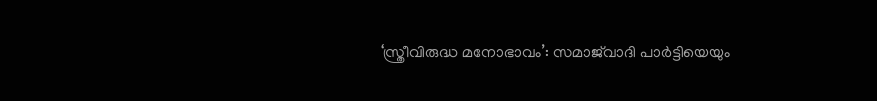‘സ്ത്രീവിരുദ്ധ മനോഭാവം’: സമാജ്‌വാദി പാർട്ടിയെയും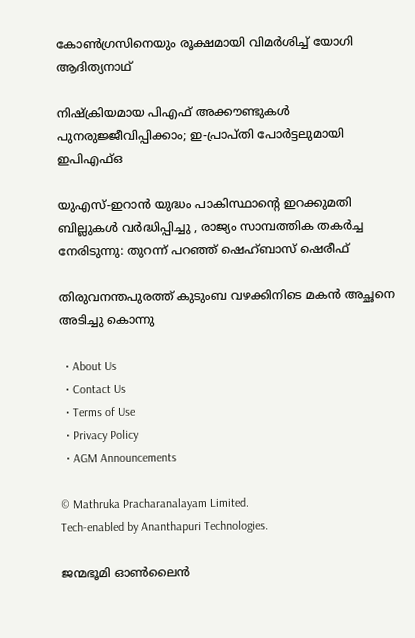കോൺഗ്രസിനെയും രൂക്ഷമായി വിമർശിച്ച് യോഗി ആദിത്യനാഥ്

നിഷ്‌ക്രിയമായ പിഎഫ് അക്കൗണ്ടുകൾ പുനരുജ്ജീവിപ്പിക്കാം; ഇ-പ്രാപ്തി പോർട്ടലുമായി ഇപിഎഫ്ഒ

യുഎസ്-ഇറാൻ യുദ്ധം പാകിസ്ഥാന്റെ ഇറക്കുമതി ബില്ലുകൾ വർദ്ധിപ്പിച്ചു , രാജ്യം സാമ്പത്തിക തകർച്ച നേരിടുന്നു: തുറന്ന് പറഞ്ഞ് ഷെഹ്ബാസ് ഷെരീഫ്

തിരുവനന്തപുരത്ത് കുടുംബ വഴക്കിനിടെ മകൻ അച്ഛനെ അടിച്ചു കൊന്നു

  • About Us
  • Contact Us
  • Terms of Use
  • Privacy Policy
  • AGM Announcements

© Mathruka Pracharanalayam Limited.
Tech-enabled by Ananthapuri Technologies.

ജന്മഭൂമി ഓണ്‍ലൈന്‍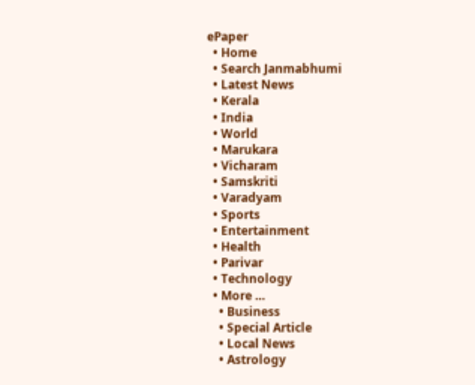ePaper
  • Home
  • Search Janmabhumi
  • Latest News
  • Kerala
  • India
  • World
  • Marukara
  • Vicharam
  • Samskriti
  • Varadyam
  • Sports
  • Entertainment
  • Health
  • Parivar
  • Technology
  • More …
    • Business
    • Special Article
    • Local News
    • Astrology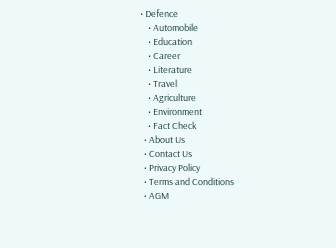• Defence
    • Automobile
    • Education
    • Career
    • Literature
    • Travel
    • Agriculture
    • Environment
    • Fact Check
  • About Us
  • Contact Us
  • Privacy Policy
  • Terms and Conditions
  • AGM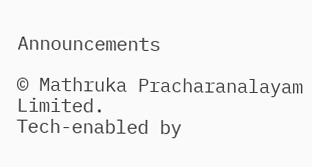Announcements

© Mathruka Pracharanalayam Limited.
Tech-enabled by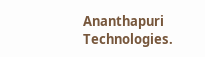Ananthapuri Technologies.